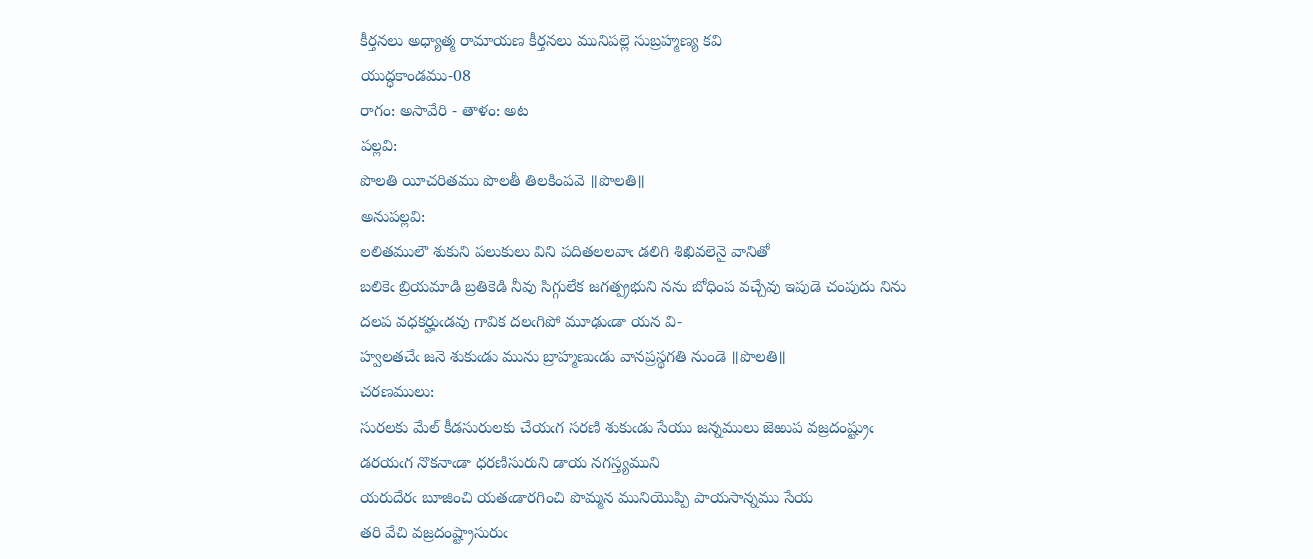కీర్తనలు అధ్యాత్మ రామాయణ కీర్తనలు మునిపల్లె సుబ్రహ్మణ్య కవి
యుద్ధకాండము-08
రాగం: అసావేరి - తాళం: అట
పల్లవి:
పొలతి యీచరితము పొలతీ తిలకింపవె ॥పొలతి॥
అనుపల్లవి:
లలితములౌ శుకుని పలుకులు విని పదితలలవాఁ డలిగి శిఖివలెనై వానితో
బలికెఁ బ్రియమాడి బ్రతికెడి నీవు సిగ్గులేక జగత్ప్రభుని నను బోధింప వచ్చేవు ఇపుడె చంపుదు నిను
దలప వధకర్హుఁడవు గావిక దలఁగిపో మూఢుఁడా యన వి-
హ్వలతచేఁ జనె శుకుఁడు మును బ్రాహ్మణుఁడు వానప్రస్థగతి నుండె ॥పొలతి॥
చరణములు:
సురలకు మేల్‌ కీడసురులకు చేయఁగ సరణి శుకుఁడు సేయు జన్నములు జెఱుప వజ్రదంష్ట్రుఁ
డరయఁగ నొకనాఁడా ధరణిసురుని డాయ నగస్త్యముని
యరుదేరఁ బూజించి యతఁడారగించి పొమ్మన మునియొప్పి పాయసాన్నము సేయ
తరి వేచి వజ్రదంష్ట్రాసురుఁ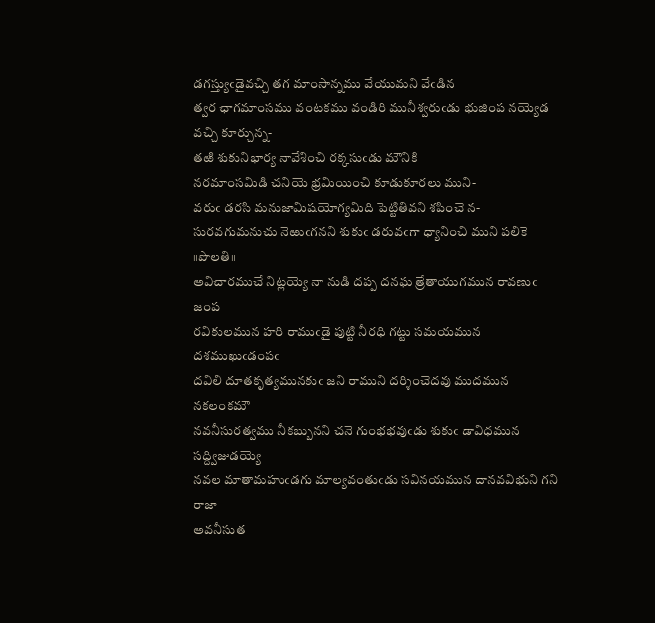డగస్త్యుఁడైవచ్చి తగ మాంసాన్నము వేయుమని వేఁడిన
త్వర ఛాగమాంసము వంటకము వండిరి మునీశ్వరుఁడు భుజింప నయ్యెడ వచ్చి కూర్చున్న-
తఱి శుకునిభార్య నావేశించి రక్కసుఁడు మౌనికి
నరమాంసమిడి చనియె భ్రమియించి కూడుకూరలు ముని-
వరుఁ డరసి మనుజామిషయోగ్యమిది పెట్టితివని శపించె న-
సురవగుమనుచు నెఱుఁగనని శుకుఁ డరువఁగా ధ్యానించి ముని పలికె ॥పొలతి॥
అవిచారముచే నిట్లయ్యె నా నుడి దప్ప దనఘ త్రేతాయుగమున రావణుఁ జంప
రవికులమున హరి రాముఁడై పుట్టి నీరధి గట్టు సమయమున దశముఖుఁడంపఁ
దవిలి దూతకృత్యమునకుఁ జని రాముని దర్శించెదవు ముదమున నకలంకమౌ
నవనీసురత్వము నీకబ్బునని చనె గుంభభవుఁడు శుకుఁ డావిధమున సద్ద్విజుడయ్యె
నవల మాతామహుఁడగు మాల్యవంతుఁడు సవినయమున దానవవిభుని గని రాజా
అవనీసుత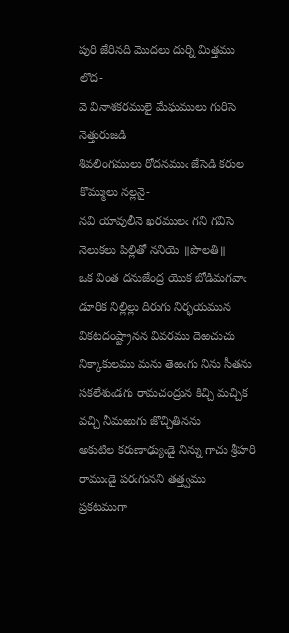పురి జేరినది మొదలు దుర్ని మిత్తము లొద-
వె వినాశకరములై మేఘములు గురిసె నెత్తురుజడి
శివలింగములు రోదనముఁ జేసెడి కరుల కొమ్ములు నల్లనై-
నవి యావులీనె ఖరములఁ గని గవిసె నెలుకలు పిల్లితో ననియె ॥పొలతి॥
ఒక వింత దనుజేంద్ర యొక బోడిమగవాఁ డూరిక నిల్లిల్లు దిరుగు నిర్భయమున
వికటదంష్ట్రానన వివరము దెఱచుచు నిక్కాకులము మను తెఱఁగు నిను సీతను
సకలేశుఁడగు రామచంద్రున కిచ్చి మచ్చిక వచ్చి నీమఱుగు జొచ్చితినను
అకుటిల కరుణాఢ్యుఁడై నిన్ను గాచు శ్రీహరి రాముఁడై పరఁగునని తత్త్వము
ప్రకటముగా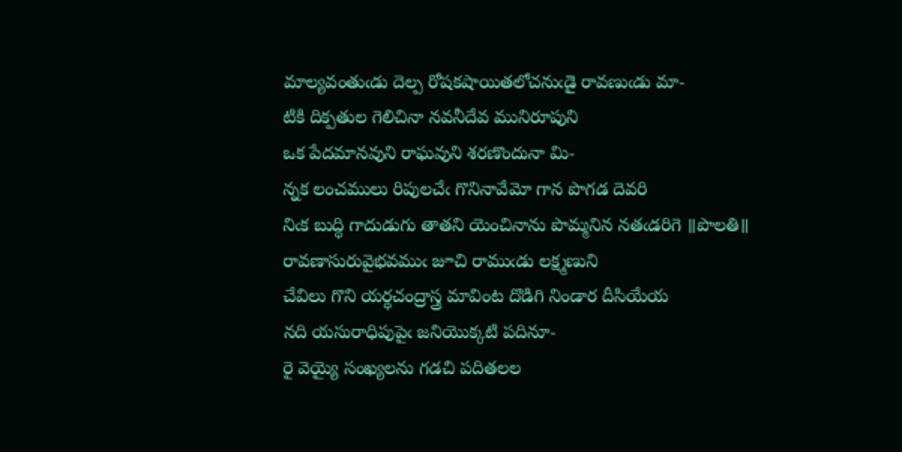మాల్యవంతుఁడు దెల్ప రోషకషాయితలోచనుఁడై రావణుఁడు మా-
టికి దిక్పతుల గెలిచినా నవనీదేవ మునిరూపుని
ఒక పేదమానవుని రాఘవుని శరణొందునా మి-
న్నక లంచములు రిపులచేఁ గొనినావేమో గాన పొగడ దెవరి
నిఁక బుద్ధి గాదుడుగు తాతని యెంచినాను పొమ్మనిన నతఁడరిగె ॥పొలతి॥
రావణాసురువైభవముఁ జూచి రాముఁడు లక్ష్మణుని
చేవిలు గొని యర్ధచంద్రాస్త్ర మావింట దొడిగి నిండార దీసియేయ
నది యసురాధిపుపైఁ జనియొక్కటి పదినూ-
రై వెయ్యై సంఖ్యలను గడచి పదితలల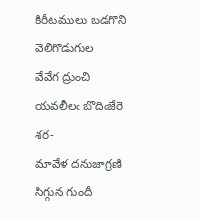కిరీటములు బడగొని వెలిగొడుగుల
వేవేగ ద్రుంచి యవలీలఁ బొదిఁజేరె శర-
మావేళ దనుజాగ్రణి సిగ్గున గుందీ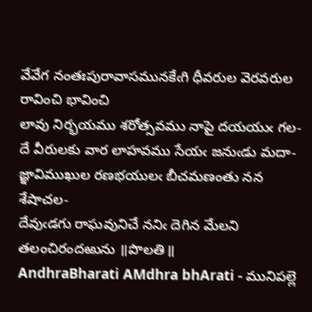వేవేగ నంతఃపురావాసమునకేఁగి ధీవరుల వెరవరుల రావించి భావించి
లావు నిర్భయము శరోత్సవము నాపై దయయుఁ గల-
దే వీరులకు వార లాహవము సేయఁ జనుఁడు మదా-
జ్ఞావిముఖుల రణభయులఁ బీచమణంతు నన శేషాచల-
దేవుఁడగు రాఘవునిచే ననిఁ దెగిన మేలని తలంచిరందఱును ॥పొలతి॥
AndhraBharati AMdhra bhArati - మునిపల్లె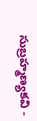సుబ్రహ్మణ్యకవి -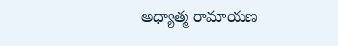అధ్యాత్మ రామాయణ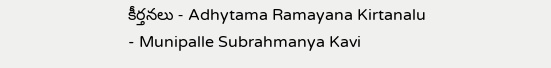కీర్తనలు - Adhytama Ramayana Kirtanalu - Munipalle Subrahmanya Kavi